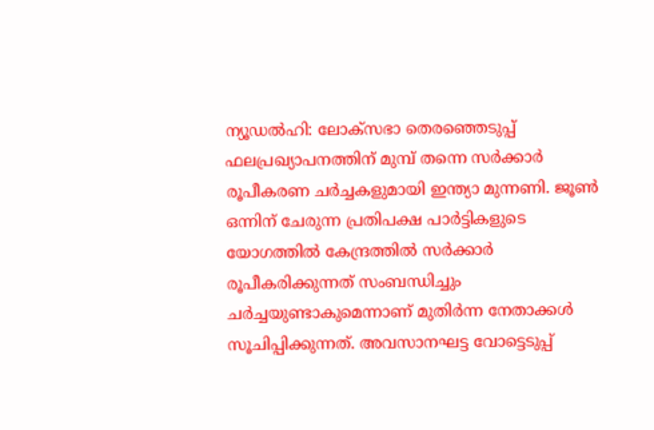ന്യൂഡൽഹി: ലോക്സഭാ തെരഞ്ഞെടുപ്പ് ഫലപ്രഖ്യാപനത്തിന് മുമ്പ് തന്നെ സർക്കാർ രൂപീകരണ ചർച്ചകളുമായി ഇന്ത്യാ മുന്നണി. ജൂൺ ഒന്നിന് ചേരുന്ന പ്രതിപക്ഷ പാർട്ടികളുടെ യോഗത്തിൽ കേന്ദ്രത്തിൽ സർക്കാർ രൂപീകരിക്കുന്നത് സംബന്ധിച്ചും ചർച്ചയുണ്ടാകുമെന്നാണ് മുതിർന്ന നേതാക്കൾ സൂചിപ്പിക്കുന്നത്. അവസാനഘട്ട വോട്ടെടുപ്പ്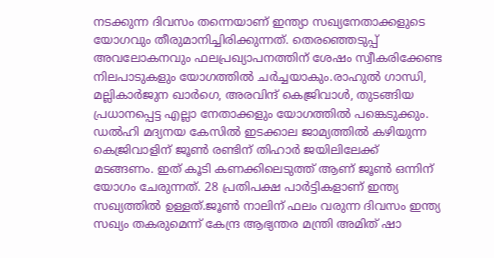നടക്കുന്ന ദിവസം തന്നെയാണ് ഇന്ത്യാ സഖ്യനേതാക്കളുടെ യോഗവും തീരുമാനിച്ചിരിക്കുന്നത്. തെരഞ്ഞെടുപ്പ് അവലോകനവും ഫലപ്രഖ്യാപനത്തിന് ശേഷം സ്വീകരിക്കേണ്ട നിലപാടുകളും യോഗത്തിൽ ചർച്ചയാകും.രാഹുൽ ഗാന്ധി, മല്ലികാർജുന ഖാർഗെ, അരവിന്ദ് കെജ്രിവാൾ, തുടങ്ങിയ പ്രധാനപ്പെട്ട എല്ലാ നേതാക്കളും യോഗത്തിൽ പങ്കെടുക്കും. ഡൽഹി മദ്യനയ കേസിൽ ഇടക്കാല ജാമ്യത്തിൽ കഴിയുന്ന കെജ്രിവാളിന് ജൂൺ രണ്ടിന് തിഹാർ ജയിലിലേക്ക് മടങ്ങണം. ഇത് കൂടി കണക്കിലെടുത്ത് ആണ് ജൂൺ ഒന്നിന് യോഗം ചേരുന്നത്. 28 പ്രതിപക്ഷ പാർട്ടികളാണ് ഇന്ത്യ സഖ്യത്തിൽ ഉള്ളത്.ജൂൺ നാലിന് ഫലം വരുന്ന ദിവസം ഇന്ത്യ സഖ്യം തകരുമെന്ന് കേന്ദ്ര ആഭ്യന്തര മന്ത്രി അമിത് ഷാ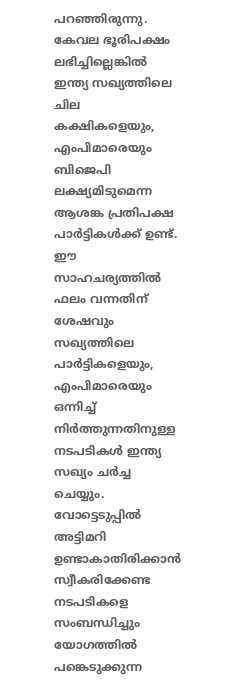പറഞ്ഞിരുന്നു. കേവല ഭൂരിപക്ഷം ലഭിച്ചില്ലെങ്കിൽ ഇന്ത്യ സഖ്യത്തിലെ ചില കക്ഷികളെയും, എംപിമാരെയും ബിജെപി ലക്ഷ്യമിടുമെന്ന ആശങ്ക പ്രതിപക്ഷ പാർട്ടികൾക്ക് ഉണ്ട്. ഈ സാഹചര്യത്തിൽ ഫലം വന്നതിന് ശേഷവും സഖ്യത്തിലെ പാർട്ടികളെയും, എംപിമാരെയും ഒന്നിച്ച് നിർത്തുന്നതിനുള്ള നടപടികൾ ഇന്ത്യ സഖ്യം ചർച്ച ചെയ്യും. വോട്ടെടുപ്പിൽ അട്ടിമറി ഉണ്ടാകാതിരിക്കാൻ സ്വീകരിക്കേണ്ട നടപടികളെ സംബന്ധിച്ചും യോഗത്തിൽ പങ്കെടുക്കുന്ന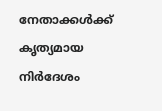നേതാക്കൾക്ക് കൃത്യമായ നിർദേശം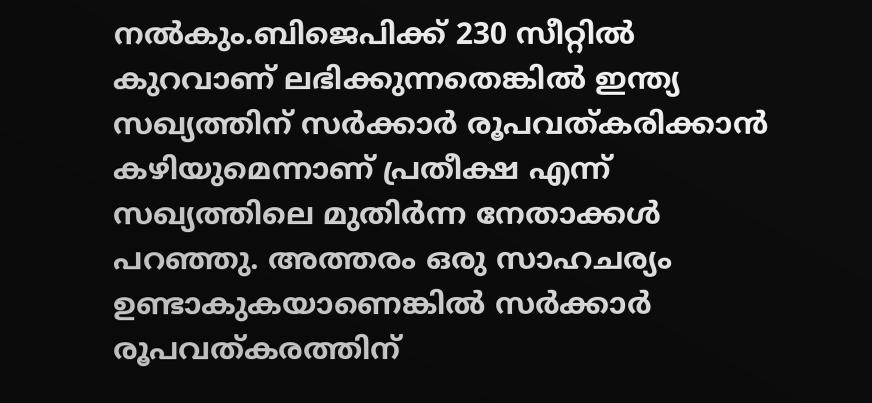നൽകും.ബിജെപിക്ക് 230 സീറ്റിൽ കുറവാണ് ലഭിക്കുന്നതെങ്കിൽ ഇന്ത്യ സഖ്യത്തിന് സർക്കാർ രൂപവത്കരിക്കാൻ കഴിയുമെന്നാണ് പ്രതീക്ഷ എന്ന് സഖ്യത്തിലെ മുതിർന്ന നേതാക്കൾ പറഞ്ഞു. അത്തരം ഒരു സാഹചര്യം ഉണ്ടാകുകയാണെങ്കിൽ സർക്കാർ രൂപവത്കരത്തിന്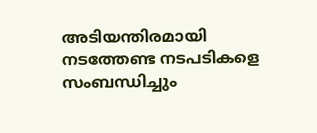അടിയന്തിരമായി നടത്തേണ്ട നടപടികളെ സംബന്ധിച്ചും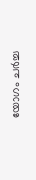യോഗം ചർച്ച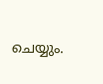ചെയ്യും.